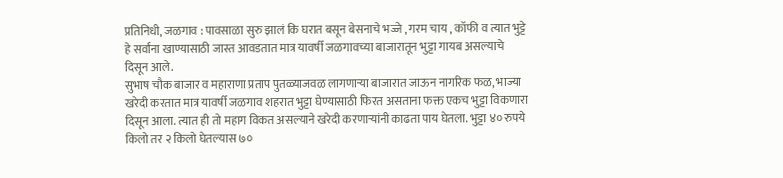प्रतिनिधी, जळगाव : पावसाळा सुरु झालं कि घरात बसून बेसनाचे भज्जे , गरम चाय , कॉफी व त्यात भुट्टे हे सर्वांना खाण्यासाठी जास्त आवडतात मात्र यावर्षी जळगावच्या बाजारातून भुट्टा गायब असल्याचे दिसून आले.
सुभाष चौक बाजार व महाराणा प्रताप पुतळ्याजवळ लागणाऱ्या बाजारात जाऊन नागरिक फळ, भाज्या खरेदी करतात मात्र यावर्षी जळगाव शहरात भुट्टा घेण्यासाठी फिरत असताना फक्त एकच भुट्टा विकणारा दिसून आला. त्यात ही तो महाग विकत असल्याने खरेदी करणाऱ्यांनी काढता पाय घेतला. भुट्टा ४० रुपये किलो तर २ किलो घेतल्यास ७०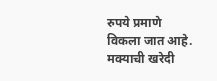रुपये प्रमाणे विकला जात आहे. मक्याची खरेदी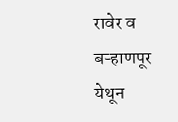रावेर व बऱ्हाणपूर येथून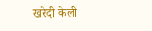खरेदी केली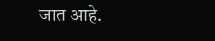जात आहे.